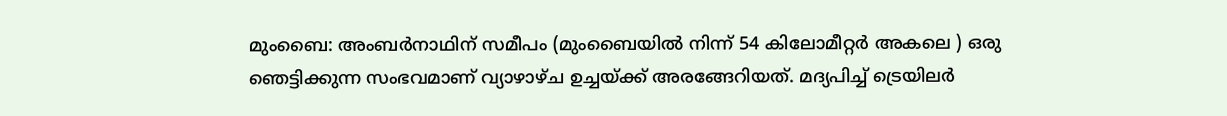മുംബൈ: അംബർനാഥിന് സമീപം (മുംബൈയിൽ നിന്ന് 54 കിലോമീറ്റർ അകലെ ) ഒരു ഞെട്ടിക്കുന്ന സംഭവമാണ് വ്യാഴാഴ്ച ഉച്ചയ്ക്ക് അരങ്ങേറിയത്. മദ്യപിച്ച് ട്രെയിലർ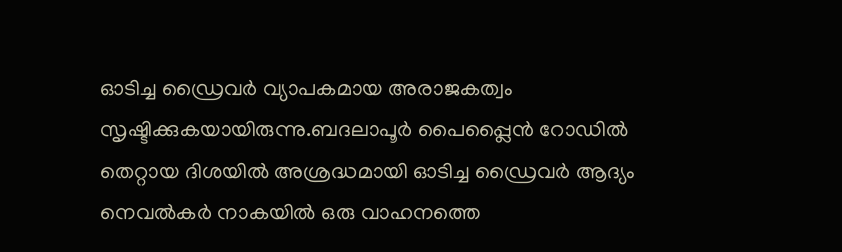ഓടിച്ച ഡ്രൈവർ വ്യാപകമായ അരാജകത്വം സൃഷ്ടിക്കുകയായിരുന്നു.ബദലാപൂർ പൈപ്പ്ലൈൻ റോഡിൽ തെറ്റായ ദിശയിൽ അശ്രദ്ധമായി ഓടിച്ച ഡ്രൈവർ ആദ്യം നെവൽകർ നാകയിൽ ഒരു വാഹനത്തെ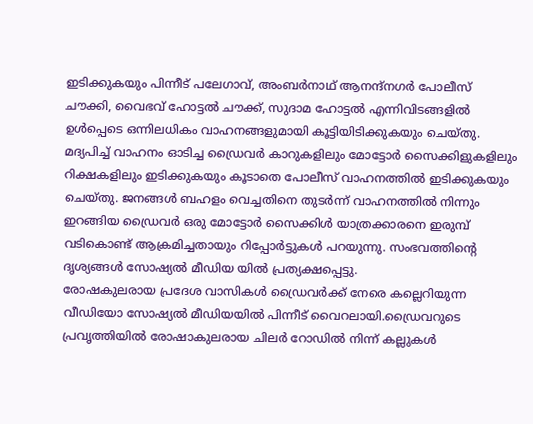ഇടിക്കുകയും പിന്നീട് പലേഗാവ്, അംബർനാഥ് ആനന്ദ്നഗർ പോലീസ് ചൗക്കി, വൈഭവ് ഹോട്ടൽ ചൗക്ക്, സുദാമ ഹോട്ടൽ എന്നിവിടങ്ങളിൽ ഉൾപ്പെടെ ഒന്നിലധികം വാഹനങ്ങളുമായി കൂട്ടിയിടിക്കുകയും ചെയ്തു.
മദ്യപിച്ച് വാഹനം ഓടിച്ച ഡ്രൈവർ കാറുകളിലും മോട്ടോർ സൈക്കിളുകളിലും റിക്ഷകളിലും ഇടിക്കുകയും കൂടാതെ പോലീസ് വാഹനത്തിൽ ഇടിക്കുകയും ചെയ്തു. ജനങ്ങൾ ബഹളം വെച്ചതിനെ തുടർന്ന് വാഹനത്തിൽ നിന്നും ഇറങ്ങിയ ഡ്രൈവർ ഒരു മോട്ടോർ സൈക്കിൾ യാത്രക്കാരനെ ഇരുമ്പ് വടികൊണ്ട് ആക്രമിച്ചതായും റിപ്പോർട്ടുകൾ പറയുന്നു. സംഭവത്തിൻ്റെ ദൃശ്യങ്ങൾ സോഷ്യൽ മീഡിയ യിൽ പ്രത്യക്ഷപ്പെട്ടു.
രോഷകുലരായ പ്രദേശ വാസികൾ ഡ്രൈവർക്ക് നേരെ കല്ലെറിയുന്ന വീഡിയോ സോഷ്യൽ മീഡിയയിൽ പിന്നീട് വൈറലായി.ഡ്രൈവറുടെ പ്രവൃത്തിയിൽ രോഷാകുലരായ ചിലർ റോഡിൽ നിന്ന് കല്ലുകൾ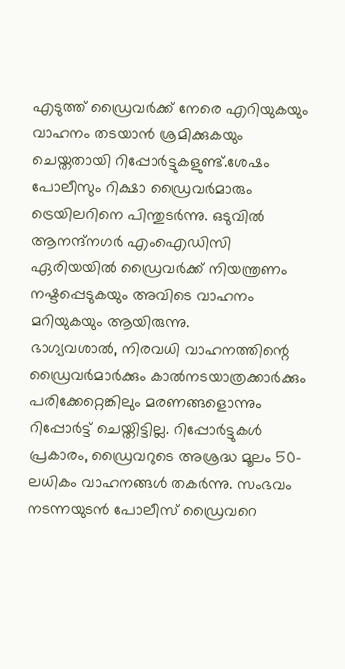എടുത്ത് ഡ്രൈവർക്ക് നേരെ എറിയുകയും വാഹനം തടയാൻ ശ്രമിക്കുകയും ചെയ്തതായി റിപ്പോർട്ടുകളുണ്ട്.ശേഷം പോലീസും റിക്ഷാ ഡ്രൈവർമാരും ട്രെയിലറിനെ പിന്തുടർന്നു. ഒടുവിൽ ആനന്ദ്നഗർ എംഐഡിസി ഏരിയയിൽ ഡ്രൈവർക്ക് നിയന്ത്രണം നഷ്ടപ്പെടുകയും അവിടെ വാഹനം മറിയുകയും ആയിരുന്നു.
ഭാഗ്യവശാൽ, നിരവധി വാഹനത്തിന്റെ ഡ്രൈവർമാർക്കും കാൽനടയാത്രക്കാർക്കും പരിക്കേറ്റെങ്കിലും മരണങ്ങളൊന്നും റിപ്പോർട്ട് ചെയ്തിട്ടില്ല. റിപ്പോർട്ടുകൾ പ്രകാരം, ഡ്രൈവറുടെ അശ്രദ്ധ മൂലം 50-ലധികം വാഹനങ്ങൾ തകർന്നു. സംഭവം നടന്നയുടൻ പോലീസ് ഡ്രൈവറെ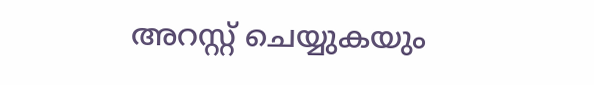അറസ്റ്റ് ചെയ്യുകയും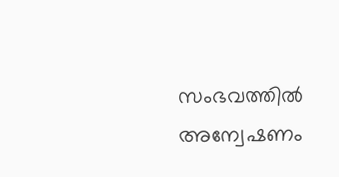സംഭവത്തിൽ അന്വേഷണം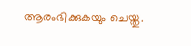ആരംഭിക്കുകയും ചെയ്തു.